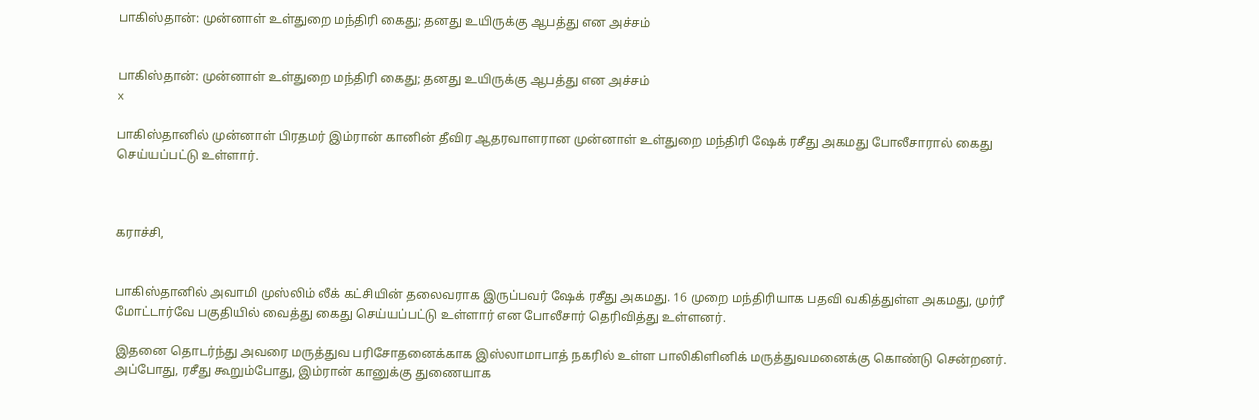பாகிஸ்தான்: முன்னாள் உள்துறை மந்திரி கைது; தனது உயிருக்கு ஆபத்து என அச்சம்


பாகிஸ்தான்: முன்னாள் உள்துறை மந்திரி கைது; தனது உயிருக்கு ஆபத்து என அச்சம்
x

பாகிஸ்தானில் முன்னாள் பிரதமர் இம்ரான் கானின் தீவிர ஆதரவாளரான முன்னாள் உள்துறை மந்திரி ஷேக் ரசீது அகமது போலீசாரால் கைது செய்யப்பட்டு உள்ளார்.



கராச்சி,


பாகிஸ்தானில் அவாமி முஸ்லிம் லீக் கட்சியின் தலைவராக இருப்பவர் ஷேக் ரசீது அகமது. 16 முறை மந்திரியாக பதவி வகித்துள்ள அகமது, முர்ரீ மோட்டார்வே பகுதியில் வைத்து கைது செய்யப்பட்டு உள்ளார் என போலீசார் தெரிவித்து உள்ளனர்.

இதனை தொடர்ந்து அவரை மருத்துவ பரிசோதனைக்காக இஸ்லாமாபாத் நகரில் உள்ள பாலிகிளினிக் மருத்துவமனைக்கு கொண்டு சென்றனர். அப்போது, ரசீது கூறும்போது, இம்ரான் கானுக்கு துணையாக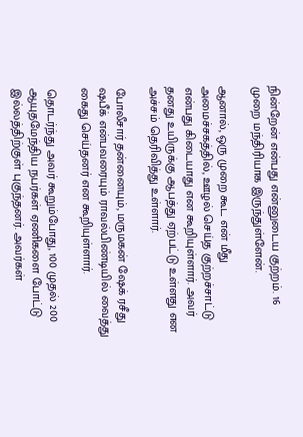நின்றேன் என்பது என்னுடைய குற்றம். 16 முறை மந்திரியாக இருந்துள்ளேன்.

ஆனால், ஒரு முறை கூட என் மீது அமைச்சகத்தில், ஊழல் செய்த குற்றச்சாட்டு என்பது கிடையாது என கூறியுள்ளார். அவர் தனது உயிருக்கு ஆபத்து ஏற்பட்டு உள்ளது என அச்சம் தெரிவித்து உள்ளார்.

போலீசார் தன்னையும், மருமகன் ஷேக் ரசீது ஷபீக் என்பவரையும் ராவல்பிண்டியில் வைத்து கைது செய்தனர் என கூறியுள்ளார்.

தொடர்ந்து அவர் கூறும்போது, 100 முதல் 200 ஆயுதமேந்திய நபர்கள் ஏணிகளை போட்டு இல்லத்திற்குள் புகுந்தனர். அவர்கள்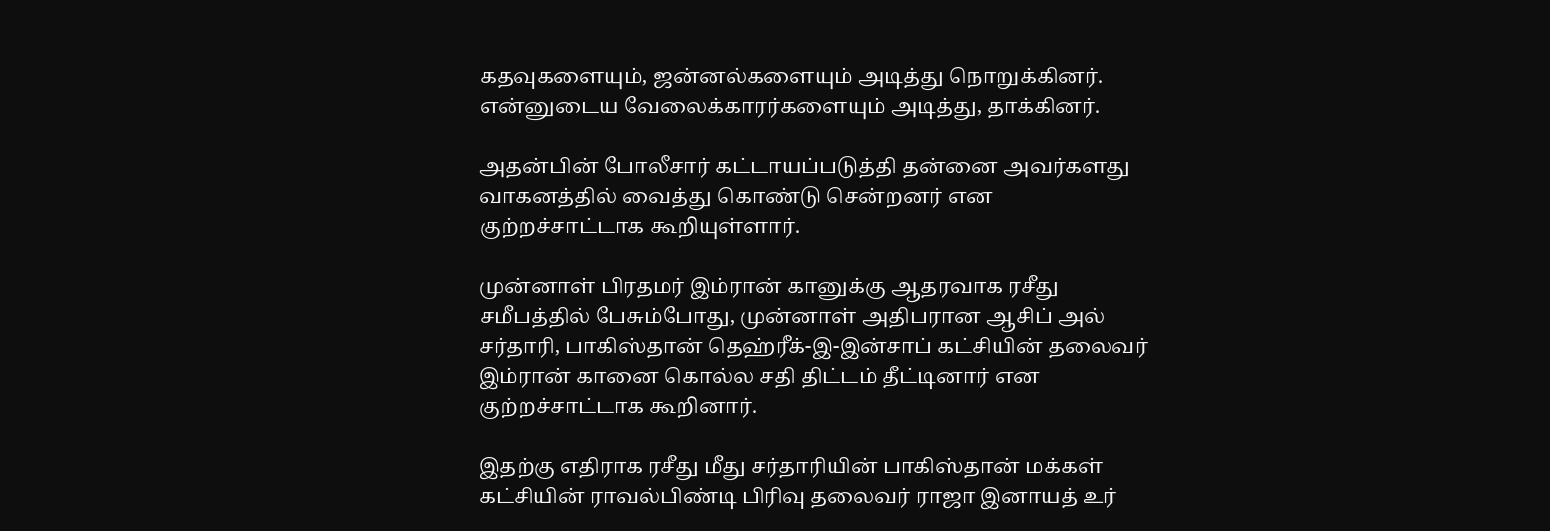கதவுகளையும், ஜன்னல்களையும் அடித்து நொறுக்கினர். என்னுடைய வேலைக்காரர்களையும் அடித்து, தாக்கினர்.

அதன்பின் போலீசார் கட்டாயப்படுத்தி தன்னை அவர்களது வாகனத்தில் வைத்து கொண்டு சென்றனர் என குற்றச்சாட்டாக கூறியுள்ளார்.

முன்னாள் பிரதமர் இம்ரான் கானுக்கு ஆதரவாக ரசீது சமீபத்தில் பேசும்போது, முன்னாள் அதிபரான ஆசிப் அல் சர்தாரி, பாகிஸ்தான் தெஹ்ரீக்-இ-இன்சாப் கட்சியின் தலைவர் இம்ரான் கானை கொல்ல சதி திட்டம் தீட்டினார் என குற்றச்சாட்டாக கூறினார்.

இதற்கு எதிராக ரசீது மீது சர்தாரியின் பாகிஸ்தான் மக்கள் கட்சியின் ராவல்பிண்டி பிரிவு தலைவர் ராஜா இனாயத் உர்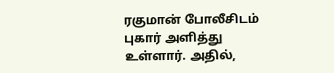ரகுமான் போலீசிடம் புகார் அளித்து உள்ளார். அதில்,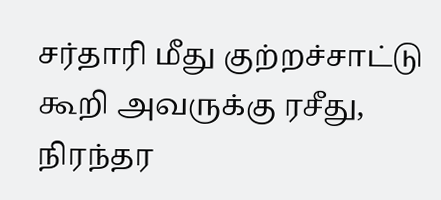சர்தாரி மீது குற்றச்சாட்டு கூறி அவருக்கு ரசீது, நிரந்தர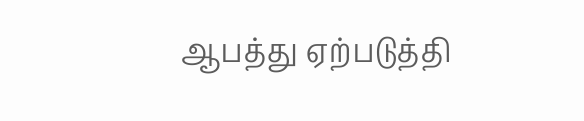ஆபத்து ஏற்படுத்தி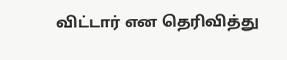விட்டார் என தெரிவித்து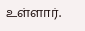உள்ளார்.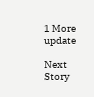1 More update

Next Story